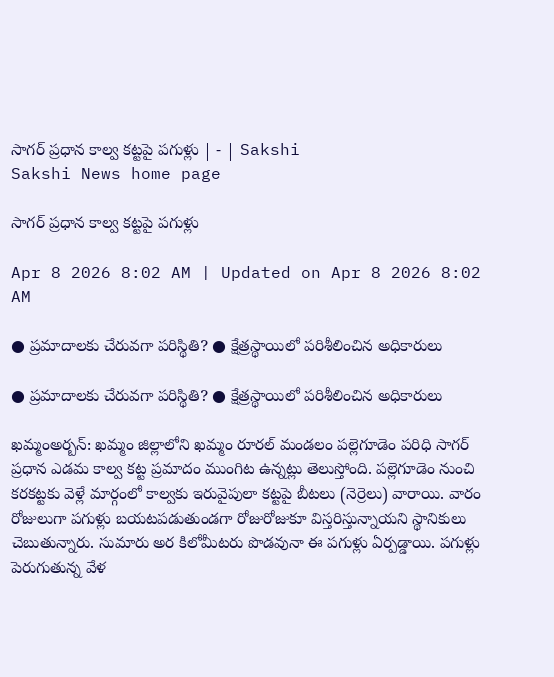సాగర్‌ ప్రధాన కాల్వ కట్టపై పగుళ్లు | - | Sakshi
Sakshi News home page

సాగర్‌ ప్రధాన కాల్వ కట్టపై పగుళ్లు

Apr 8 2026 8:02 AM | Updated on Apr 8 2026 8:02 AM

● ప్రమాదాలకు చేరువగా పరిస్థితి? ● క్షేత్రస్థాయిలో పరిశీలించిన అధికారులు

● ప్రమాదాలకు చేరువగా పరిస్థితి? ● క్షేత్రస్థాయిలో పరిశీలించిన అధికారులు

ఖమ్మంఅర్బన్‌: ఖమ్మం జిల్లాలోని ఖమ్మం రూరల్‌ మండలం పల్లెగూడెం పరిధి సాగర్‌ ప్రధాన ఎడమ కాల్వ కట్ట ప్రమాదం ముంగిట ఉన్నట్లు తెలుస్తోంది. పల్లెగూడెం నుంచి కరకట్టకు వెళ్లే మార్గంలో కాల్వకు ఇరువైపులా కట్టపై బీటలు (నెర్రెలు) వారాయి. వారం రోజులుగా పగుళ్లు బయటపడుతుండగా రోజురోజుకూ విస్తరిస్తున్నాయని స్థానికులు చెబుతున్నారు. సుమారు అర కిలోమీటరు పొడవునా ఈ పగుళ్లు ఏర్పడ్డాయి. పగుళ్లు పెరుగుతున్న వేళ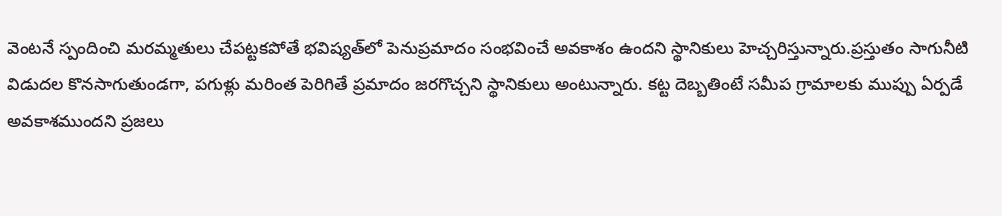వెంటనే స్పందించి మరమ్మతులు చేపట్టకపోతే భవిష్యత్‌లో పెనుప్రమాదం సంభవించే అవకాశం ఉందని స్థానికులు హెచ్చరిస్తున్నారు.ప్రస్తుతం సాగునీటి విడుదల కొనసాగుతుండగా, పగుళ్లు మరింత పెరిగితే ప్రమాదం జరగొచ్చని స్థానికులు అంటున్నారు. కట్ట దెబ్బతింటే సమీప గ్రామాలకు ముప్పు ఏర్పడే అవకాశముందని ప్రజలు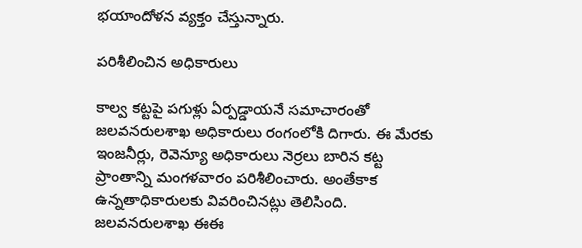భయాందోళన వ్యక్తం చేస్తున్నారు.

పరిశీలించిన అధికారులు

కాల్వ కట్టపై పగుళ్లు ఏర్పడ్డాయనే సమాచారంతో జలవనరులశాఖ అధికారులు రంగంలోకి దిగారు. ఈ మేరకు ఇంజనీర్లు, రెవెన్యూ అధికారులు నెర్రలు బారిన కట్ట ప్రాంతాన్ని మంగళవారం పరిశీలించారు. అంతేకాక ఉన్నతాధికారులకు వివరించినట్లు తెలిసింది. జలవనరులశాఖ ఈఈ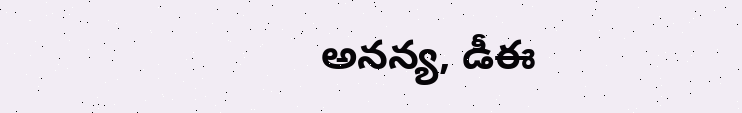అనన్య, డీఈ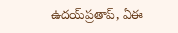ఉదయ్‌ప్రతాప్‌, ఏఈ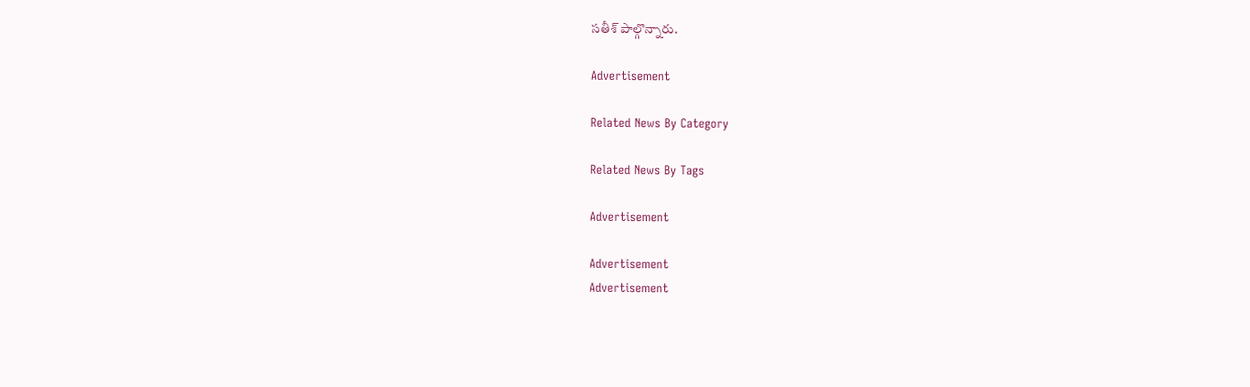సతీశ్‌ పాల్గొన్నారు.

Advertisement

Related News By Category

Related News By Tags

Advertisement

Advertisement
Advertisement